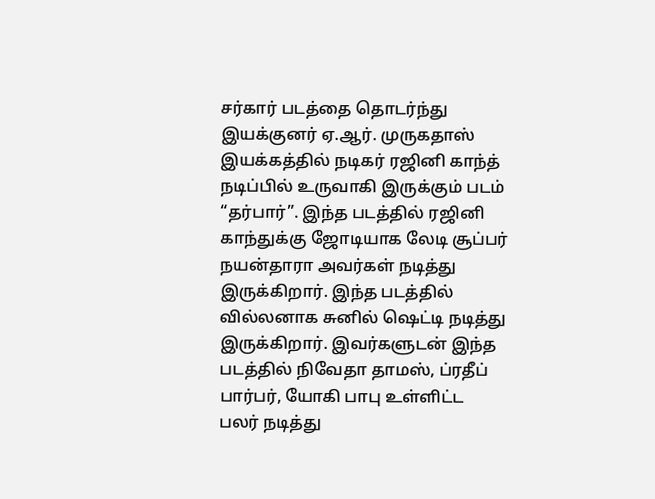சர்கார் படத்தை தொடர்ந்து இயக்குனர் ஏ.ஆர். முருகதாஸ் இயக்கத்தில் நடிகர் ரஜினி காந்த் நடிப்பில் உருவாகி இருக்கும் படம் “தர்பார்”. இந்த படத்தில் ரஜினி காந்துக்கு ஜோடியாக லேடி சூப்பர் நயன்தாரா அவர்கள் நடித்து இருக்கிறார். இந்த படத்தில் வில்லனாக சுனில் ஷெட்டி நடித்து இருக்கிறார். இவர்களுடன் இந்த படத்தில் நிவேதா தாமஸ், ப்ரதீப் பார்பர், யோகி பாபு உள்ளிட்ட பலர் நடித்து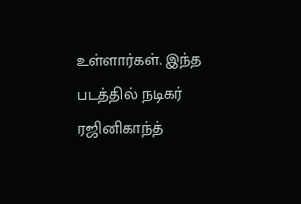உள்ளார்கள். இந்த படத்தில் நடிகர் ரஜினிகாந்த்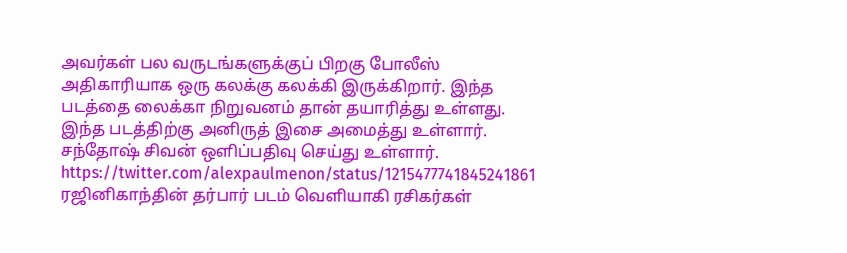அவர்கள் பல வருடங்களுக்குப் பிறகு போலீஸ் அதிகாரியாக ஒரு கலக்கு கலக்கி இருக்கிறார். இந்த படத்தை லைக்கா நிறுவனம் தான் தயாரித்து உள்ளது. இந்த படத்திற்கு அனிருத் இசை அமைத்து உள்ளார். சந்தோஷ் சிவன் ஒளிப்பதிவு செய்து உள்ளார்.
https://twitter.com/alexpaulmenon/status/1215477741845241861
ரஜினிகாந்தின் தர்பார் படம் வெளியாகி ரசிகர்கள்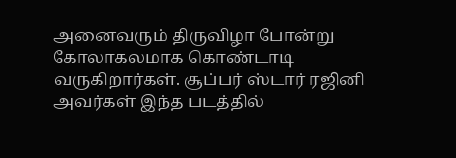அனைவரும் திருவிழா போன்று கோலாகலமாக கொண்டாடி வருகிறார்கள். சூப்பர் ஸ்டார் ரஜினி அவர்கள் இந்த படத்தில்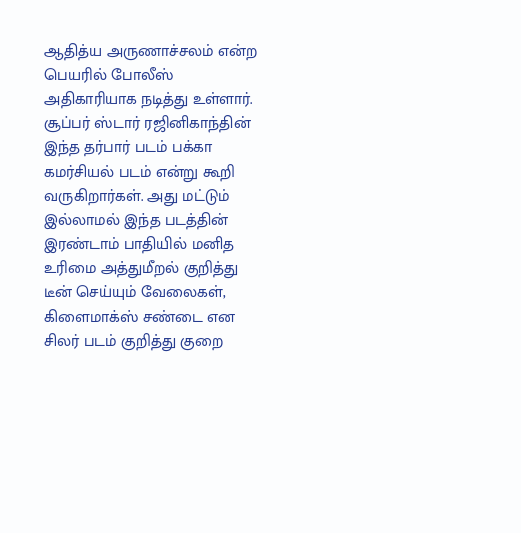ஆதித்ய அருணாச்சலம் என்ற பெயரில் போலீஸ் அதிகாரியாக நடித்து உள்ளார். சூப்பர் ஸ்டார் ரஜினிகாந்தின் இந்த தர்பார் படம் பக்கா கமர்சியல் படம் என்று கூறி வருகிறார்கள். அது மட்டும் இல்லாமல் இந்த படத்தின் இரண்டாம் பாதியில் மனித உரிமை அத்துமீறல் குறித்து டீன் செய்யும் வேலைகள், கிளைமாக்ஸ் சண்டை என சிலர் படம் குறித்து குறை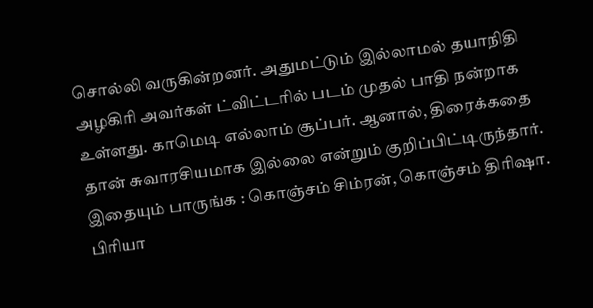சொல்லி வருகின்றனர். அதுமட்டும் இல்லாமல் தயாநிதி அழகிரி அவர்கள் ட்விட்டரில் படம் முதல் பாதி நன்றாக உள்ளது. காமெடி எல்லாம் சூப்பர். ஆனால், திரைக்கதை தான் சுவாரசியமாக இல்லை என்றும் குறிப்பிட்டிருந்தார்.
இதையும் பாருங்க : கொஞ்சம் சிம்ரன், கொஞ்சம் திரிஷா. பிரியா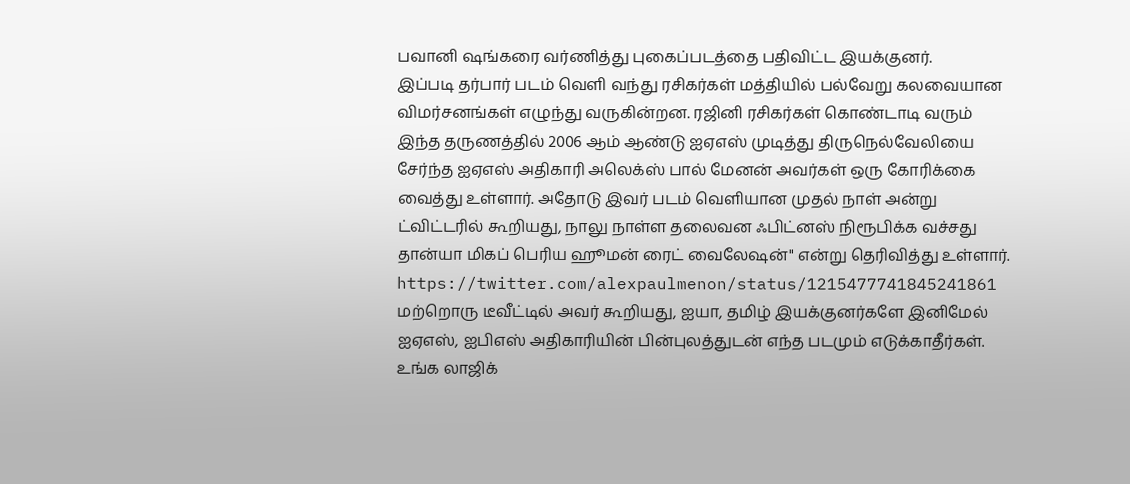பவானி ஷங்கரை வர்ணித்து புகைப்படத்தை பதிவிட்ட இயக்குனர்.
இப்படி தர்பார் படம் வெளி வந்து ரசிகர்கள் மத்தியில் பல்வேறு கலவையான விமர்சனங்கள் எழுந்து வருகின்றன. ரஜினி ரசிகர்கள் கொண்டாடி வரும் இந்த தருணத்தில் 2006 ஆம் ஆண்டு ஐஏஎஸ் முடித்து திருநெல்வேலியை சேர்ந்த ஐஏஎஸ் அதிகாரி அலெக்ஸ் பால் மேனன் அவர்கள் ஒரு கோரிக்கை வைத்து உள்ளார். அதோடு இவர் படம் வெளியான முதல் நாள் அன்று ட்விட்டரில் கூறியது, நாலு நாள்ள தலைவன ஃபிட்னஸ் நிரூபிக்க வச்சது தான்யா மிகப் பெரிய ஹூமன் ரைட் வைலேஷன்" என்று தெரிவித்து உள்ளார்.
https://twitter.com/alexpaulmenon/status/1215477741845241861
மற்றொரு டீவீட்டில் அவர் கூறியது, ஐயா, தமிழ் இயக்குனர்களே இனிமேல் ஐஏஎஸ், ஐபிஎஸ் அதிகாரியின் பின்புலத்துடன் எந்த படமும் எடுக்காதீர்கள். உங்க லாஜிக்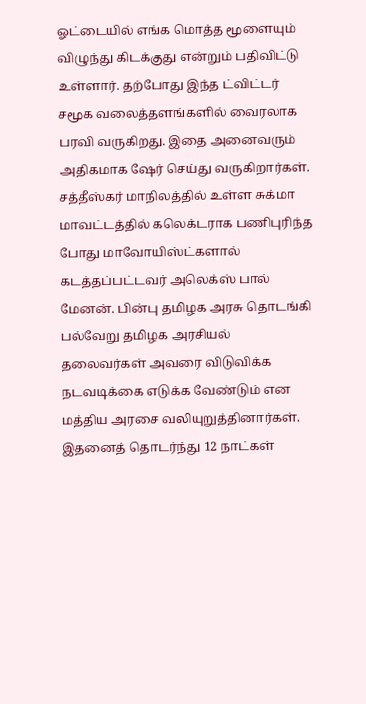ஓட்டையில் எங்க மொத்த மூளையும் விழுந்து கிடக்குது என்றும் பதிவிட்டு உள்ளார். தற்போது இந்த ட்விட்டர் சமூக வலைத்தளங்களில் வைரலாக பரவி வருகிறது. இதை அனைவரும் அதிகமாக ஷேர் செய்து வருகிறார்கள்.
சத்தீஸ்கர் மாநிலத்தில் உள்ள சுக்மா மாவட்டத்தில் கலெக்டராக பணிபுரிந்த போது மாவோயிஸ்ட்களால் கடத்தப்பட்டவர் அலெக்ஸ் பால் மேனன். பின்பு தமிழக அரசு தொடங்கி பல்வேறு தமிழக அரசியல் தலைவர்கள் அவரை விடுவிக்க நடவடிக்கை எடுக்க வேண்டும் என மத்திய அரசை வலியுறுத்தினார்கள். இதனைத் தொடர்ந்து 12 நாட்கள்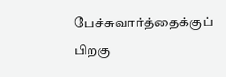பேச்சுவார்த்தைக்குப் பிறகு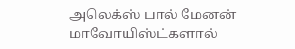அலெக்ஸ் பால் மேனன் மாவோயிஸ்ட்களால்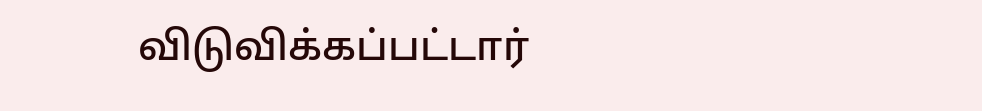விடுவிக்கப்பட்டார்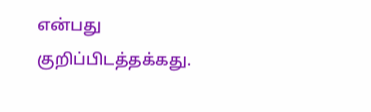என்பது குறிப்பிடத்தக்கது.